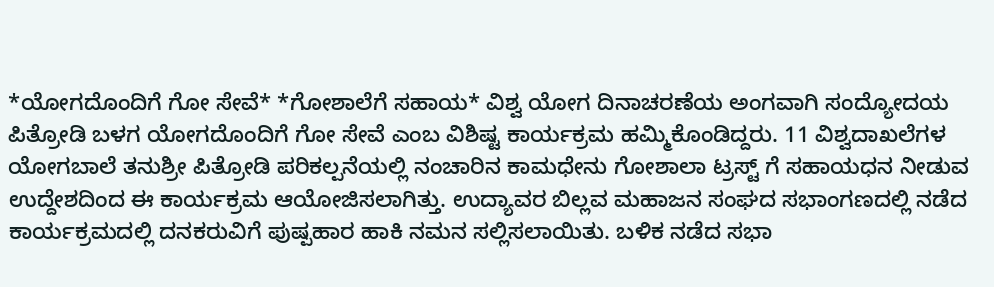*ಯೋಗದೊಂದಿಗೆ ಗೋ ಸೇವೆ* *ಗೋಶಾಲೆಗೆ ಸಹಾಯ* ವಿಶ್ವ ಯೋಗ ದಿನಾಚರಣೆಯ ಅಂಗವಾಗಿ ಸಂದ್ಯೋದಯ ಪಿತ್ರೋಡಿ ಬಳಗ ಯೋಗದೊಂದಿಗೆ ಗೋ ಸೇವೆ ಎಂಬ ವಿಶಿಷ್ಟ ಕಾರ್ಯಕ್ರಮ ಹಮ್ಮಿಕೊಂಡಿದ್ದರು. 11 ವಿಶ್ವದಾಖಲೆಗಳ ಯೋಗಬಾಲೆ ತನುಶ್ರೀ ಪಿತ್ರೋಡಿ ಪರಿಕಲ್ಪನೆಯಲ್ಲಿ ನಂಚಾರಿನ ಕಾಮಧೇನು ಗೋಶಾಲಾ ಟ್ರಸ್ಟ್ ಗೆ ಸಹಾಯಧನ ನೀಡುವ ಉದ್ದೇಶದಿಂದ ಈ ಕಾರ್ಯಕ್ರಮ ಆಯೋಜಿಸಲಾಗಿತ್ತು. ಉದ್ಯಾವರ ಬಿಲ್ಲವ ಮಹಾಜನ ಸಂಘದ ಸಭಾಂಗಣದಲ್ಲಿ ನಡೆದ ಕಾರ್ಯಕ್ರಮದಲ್ಲಿ ದನಕರುವಿಗೆ ಪುಷ್ಪಹಾರ ಹಾಕಿ ನಮನ ಸಲ್ಲಿಸಲಾಯಿತು. ಬಳಿಕ ನಡೆದ ಸಭಾ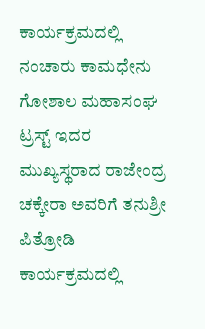ಕಾರ್ಯಕ್ರಮದಲ್ಲಿ ನಂಚಾರು ಕಾಮಧೇನು ಗೋಶಾಲ ಮಹಾಸಂಘ ಟ್ರಸ್ಟ್ ಇದರ ಮುಖ್ಯಸ್ಥರಾದ ರಾಜೇಂದ್ರ ಚಕ್ಕೇರಾ ಅವರಿಗೆ ತನುಶ್ರೀ ಪಿತ್ರೋಡಿ ಕಾರ್ಯಕ್ರಮದಲ್ಲಿ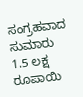ಸಂಗ್ರಹವಾದ ಸುಮಾರು 1.5 ಲಕ್ಷ ರೂಪಾಯಿ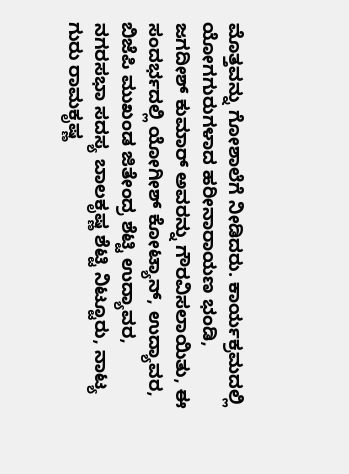ಮೊತ್ತವನ್ನು ಗೋಶಾಲೆಗೆ ನೀಡಿದರು. ಕಾರ್ಯಕ್ರಮದಲ್ಲಿ ಯೋಗಗುರುಗಳಾದ ಹರೀನಾರಾಯಣ ಭಂಡಿ, ಜಗದೀಶ್ ಕುಮಾರ್ ಅವರನ್ನು ಗೌರವಿಸಲಾಯಿತು, ಈ ಸಂದರ್ಭದಲ್ಲಿ ಯೋಗೀಶ್ ಕೋಟ್ಯಾನ್, ಉದ್ಯಾವರ, ಬಿಜೆಪಿ ಮುಖಂಡ ಜಿತೇಂದ್ರ ಶೆಟ್ಟಿ ಉದ್ಯಾವರ, ನಗರಸಭಾ ಸದಸ್ಯ ಬಾಲಕೃಷ್ಣ ಶೆಟ್ಟಿ ನಿಟ್ಟೂರು, ನಾಟ್ಯ ಗುರು ರಾಮಕೃಷ್ಣ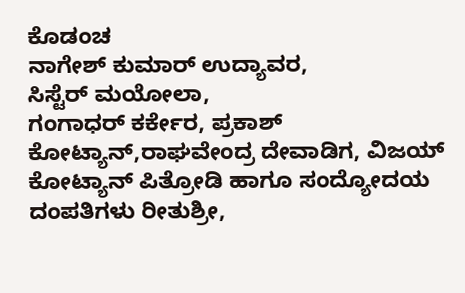ಕೊಡಂಚ
ನಾಗೇಶ್ ಕುಮಾರ್ ಉದ್ಯಾವರ,
ಸಿಸ್ಟೆರ್ ಮಯೋಲಾ,
ಗಂಗಾಧರ್ ಕರ್ಕೇರ, ಪ್ರಕಾಶ್ ಕೋಟ್ಯಾನ್,ರಾಘವೇಂದ್ರ ದೇವಾಡಿಗ, ವಿಜಯ್ ಕೋಟ್ಯಾನ್ ಪಿತ್ರೋಡಿ ಹಾಗೂ ಸಂದ್ಯೋದಯ ದಂಪತಿಗಳು ರೀತುಶ್ರೀ,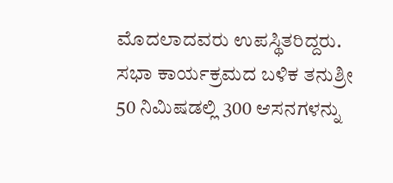ಮೊದಲಾದವರು ಉಪಸ್ಥಿತರಿದ್ದರು. ಸಭಾ ಕಾರ್ಯಕ್ರಮದ ಬಳಿಕ ತನುಶ್ರೀ 50 ನಿಮಿಷಡಲ್ಲಿ 300 ಆಸನಗಳನ್ನು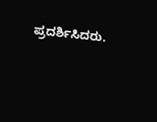ಪ್ರದರ್ಶಿಸಿದರು.